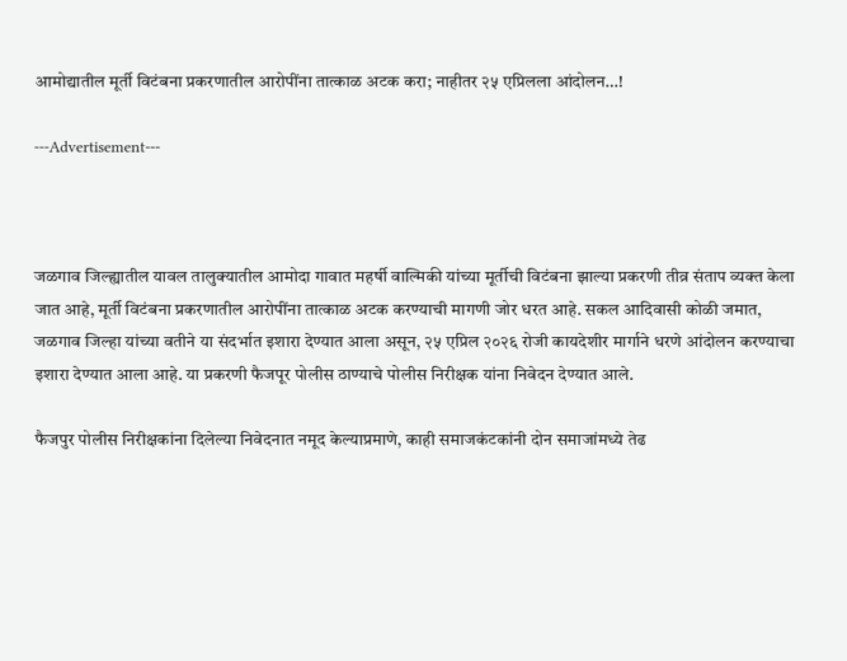आमोद्यातील मूर्ती विटंबना प्रकरणातील आरोपींना तात्काळ अटक करा; नाहीतर २५ एप्रिलला आंदोलन…!

---Advertisement---



जळगाव जिल्ह्यातील यावल तालुक्यातील आमोदा गावात महर्षी वाल्मिकी यांच्या मूर्तीची विटंबना झाल्या प्रकरणी तीव्र संताप व्यक्त केला जात आहे, मूर्ती विटंबना प्रकरणातील आरोपींना तात्काळ अटक करण्याची मागणी जोर धरत आहे. सकल आदिवासी कोळी जमात, जळगाव जिल्हा यांच्या वतीने या संदर्भात इशारा देण्यात आला असून, २५ एप्रिल २०२६ रोजी कायदेशीर मार्गाने धरणे आंदोलन करण्याचा इशारा देण्यात आला आहे. या प्रकरणी फैजपूर पोलीस ठाण्याचे पोलीस निरीक्षक यांना निवेदन देण्यात आले.

फैजपुर पोलीस निरीक्षकांना दिलेल्या निवेदनात नमूद केल्याप्रमाणे, काही समाजकंटकांनी दोन समाजांमध्ये तेढ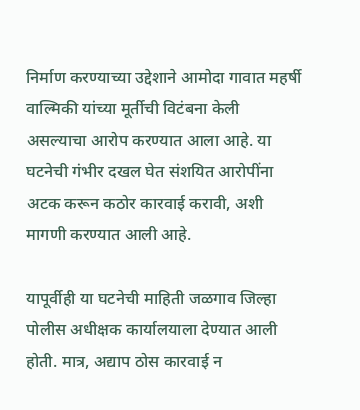निर्माण करण्याच्या उद्देशाने आमोदा गावात महर्षी वाल्मिकी यांच्या मूर्तीची विटंबना केली असल्याचा आरोप करण्यात आला आहे. या घटनेची गंभीर दखल घेत संशयित आरोपींना अटक करून कठोर कारवाई करावी, अशी मागणी करण्यात आली आहे.

यापूर्वीही या घटनेची माहिती जळगाव जिल्हा पोलीस अधीक्षक कार्यालयाला देण्यात आली होती. मात्र, अद्याप ठोस कारवाई न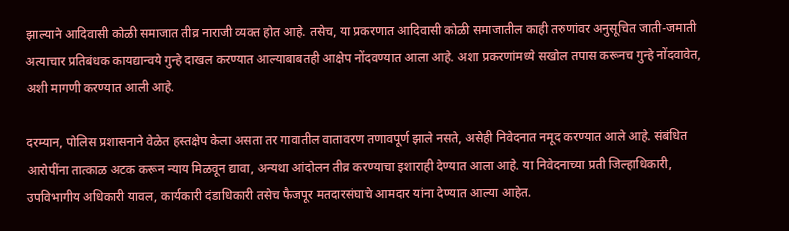झाल्याने आदिवासी कोळी समाजात तीव्र नाराजी व्यक्त होत आहे. तसेच, या प्रकरणात आदिवासी कोळी समाजातील काही तरुणांवर अनुसूचित जाती-जमाती अत्याचार प्रतिबंधक कायद्यान्वये गुन्हे दाखल करण्यात आल्याबाबतही आक्षेप नोंदवण्यात आला आहे. अशा प्रकरणांमध्ये सखोल तपास करूनच गुन्हे नोंदवावेत, अशी मागणी करण्यात आली आहे.

दरम्यान, पोलिस प्रशासनाने वेळेत हस्तक्षेप केला असता तर गावातील वातावरण तणावपूर्ण झाले नसते, असेही निवेदनात नमूद करण्यात आले आहे. संबंधित आरोपींना तात्काळ अटक करून न्याय मिळवून द्यावा, अन्यथा आंदोलन तीव्र करण्याचा इशाराही देण्यात आला आहे. या निवेदनाच्या प्रती जिल्हाधिकारी, उपविभागीय अधिकारी यावल, कार्यकारी दंडाधिकारी तसेच फैजपूर मतदारसंघाचे आमदार यांना देण्यात आल्या आहेत.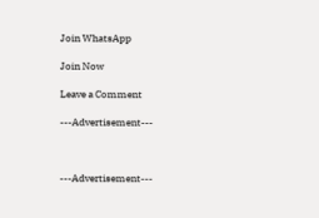Join WhatsApp

Join Now

Leave a Comment

---Advertisement---



---Advertisement---